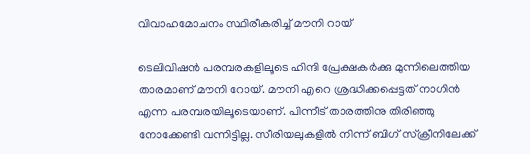വിവാഹമോചനം സ്ഥിരീകരിച്ച് മൗനി റായ്

ടെലിവിഷന്‍ പരമ്പരകളിലൂടെ ഹിന്ദി പ്രേക്ഷകര്‍ക്കു മുന്നിലെത്തിയ താരമാണ് മൗനി റോയ്. മൗനി എറെ ശ്രദ്ധിക്കപ്പെട്ടത് നാഗിന്‍ എന്ന പരമ്പരയിലൂടെയാണ്. പിന്നീട് താരത്തിനു തിരിഞ്ഞു നോക്കേണ്ടി വന്നിട്ടില്ല. സീരിയലുകളില്‍ നിന്ന് ബിഗ് സ്ക്രീനിലേക്ക്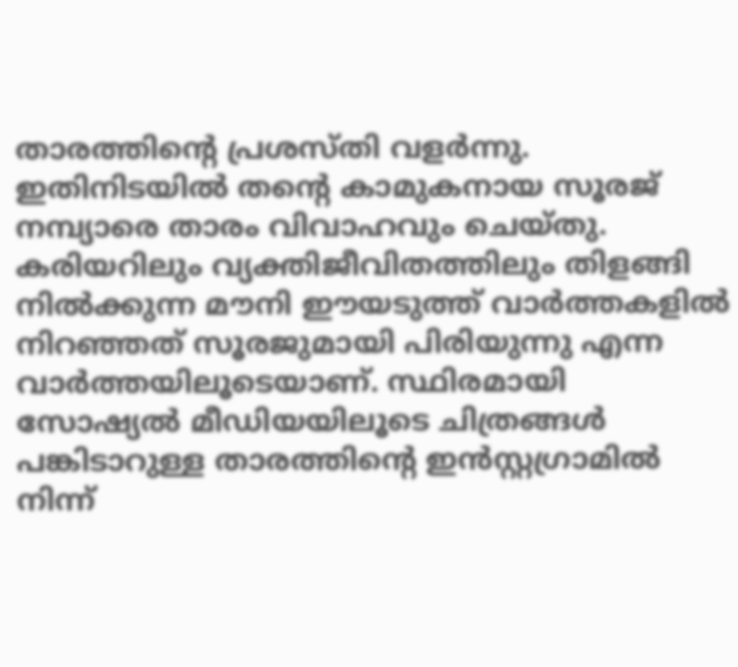താരത്തിന്‍റെ പ്രശസ്തി വളര്‍ന്നു. ഇതിനിടയില്‍ തന്‍റെ കാമുകനായ സൂരജ് നമ്പ്യാരെ താരം വിവാഹവും ചെയ്തു.
കരിയറിലും വ്യക്തിജീവിതത്തിലും തിളങ്ങി നില്‍ക്കുന്ന മൗനി ഈയടുത്ത് വാര്‍ത്തകളില്‍ നിറഞ്ഞത് സൂരജുമായി പിരിയുന്നു എന്ന വാര്‍ത്തയിലൂടെയാണ്. സ്ഥിരമായി സോഷ്യല്‍ മീഡിയയിലൂടെ ചിത്രങ്ങള്‍ പങ്കിടാറുള്ള താരത്തിന്‍റെ ഇന്‍സ്റ്റഗ്രാമില്‍ നിന്ന്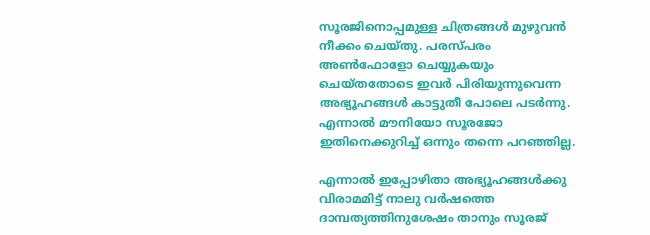സൂരജിനൊപ്പമുള്ള ചിത്രങ്ങള്‍ മുഴുവന്‍ നീക്കം ചെയ്തു. പരസ്പരം അണ്‍ഫോളോ ചെയ്യുകയും ചെയ്തതോടെ ഇവര്‍ പിരിയുന്നുവെന്ന അഭ്യൂഹങ്ങള്‍ കാട്ടുതീ പോലെ പടര്‍ന്നു. എന്നാല്‍ മൗനിയോ സൂരജോ ഇതിനെക്കുറിച്ച് ഒന്നും തന്നെ പറഞ്ഞില്ല.

എന്നാല്‍ ഇപ്പോഴിതാ അഭ്യൂഹങ്ങള്‍ക്കു വിരാമമിട്ട് നാലു വർഷത്തെ ദാമ്പത്യത്തിനുശേഷം താനും സൂരജ്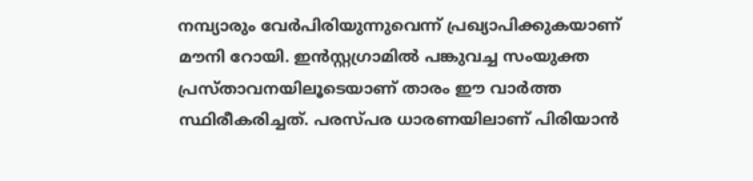നമ്പ്യാരും വേർപിരിയുന്നുവെന്ന് പ്രഖ്യാപിക്കുകയാണ് മൗനി റോയി. ഇൻസ്റ്റഗ്രാമിൽ പങ്കുവച്ച സംയുക്ത പ്രസ്താവനയിലൂടെയാണ് താരം ഈ വാർത്ത സ്ഥിരീകരിച്ചത്. പരസ്പര ധാരണയിലാണ് പിരിയാൻ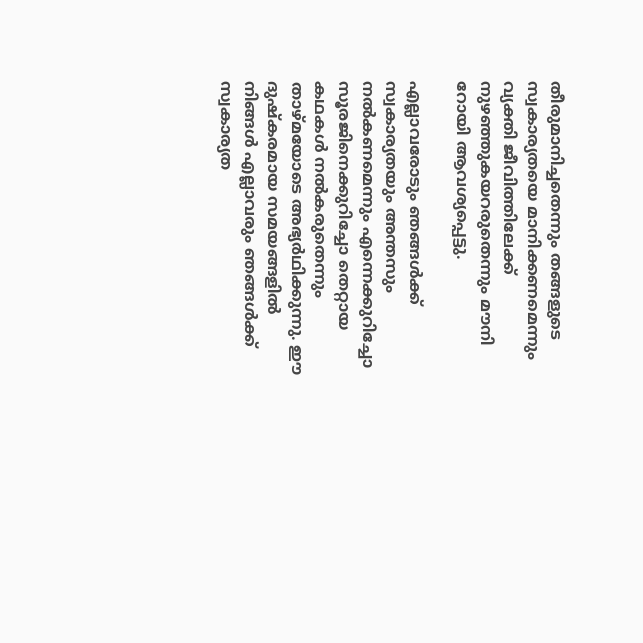തീരുമാനിച്ചതെന്നും തങ്ങളുടെ സ്വകാര്യതയെ മാനിക്കണമെന്നും വ്യക്തി ജീവിത്തിലേക്ക് നുഴഞ്ഞുകയറരുതെന്നും മൗനി റോയി ആവശ്യപ്പെട്ടു.

എല്ലാവരോടും ഞങ്ങൾക്ക് സ്വകാര്യതയും അന്തസും നൽകണമെന്നും എന്നെക്കുറിച്ചോ സൂരജിനെക്കുറിച്ചോ തെറ്റായ കഥകൾ നൽകരുതെന്നും താഴ്മയോടെ അഭ്യർഥിക്കുന്നു. ഈ ദുഷ്‌കരമായ സമയങ്ങളിൽ നിങ്ങൾ എല്ലാവരും ഞങ്ങൾക്ക് സ്വകാര്യത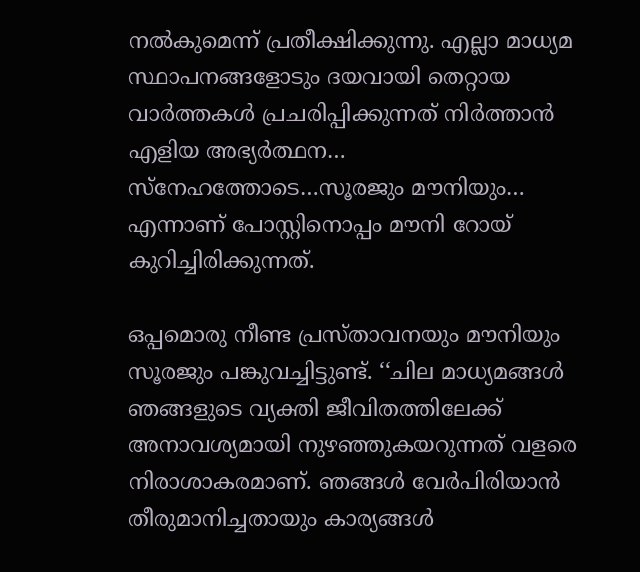നൽകുമെന്ന് പ്രതീക്ഷിക്കുന്നു. എല്ലാ മാധ്യമ സ്ഥാപനങ്ങളോടും ദയവായി തെറ്റായ വാര്‍ത്തകള്‍ പ്രചരിപ്പിക്കുന്നത് നിർത്താൻ എളിയ അഭ്യർത്ഥന… സ്നേഹത്തോടെ…സൂരജും മൗനിയും… എന്നാണ് പോസ്റ്റിനൊപ്പം മൗനി റോയ് കുറിച്ചിരിക്കുന്നത്.

ഒപ്പമൊരു നീണ്ട പ്രസ്താവനയും മൗനിയും സൂരജും പങ്കുവച്ചിട്ടുണ്ട്. ‘‘ചില മാധ്യമങ്ങൾ ഞങ്ങളുടെ വ്യക്തി ജീവിതത്തിലേക്ക് അനാവശ്യമായി നുഴഞ്ഞുകയറുന്നത് വളരെ നിരാശാകരമാണ്. ഞങ്ങൾ വേർപിരിയാൻ തീരുമാനിച്ചതായും കാര്യങ്ങൾ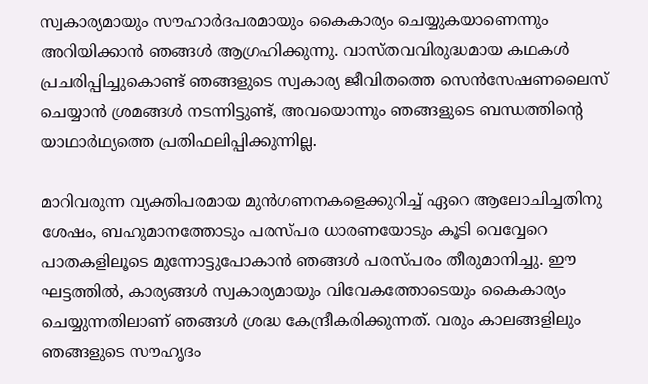സ്വകാര്യമായും സൗഹാർദപരമായും കൈകാര്യം ചെയ്യുകയാണെന്നും അറിയിക്കാൻ ഞങ്ങൾ ആഗ്രഹിക്കുന്നു. വാസ്തവവിരുദ്ധമായ കഥകൾ പ്രചരിപ്പിച്ചുകൊണ്ട് ഞങ്ങളുടെ സ്വകാര്യ ജീവിതത്തെ സെൻസേഷണലൈസ് ചെയ്യാൻ ശ്രമങ്ങൾ നടന്നിട്ടുണ്ട്, അവയൊന്നും ഞങ്ങളുടെ ബന്ധത്തിന്‍റെ യാഥാർഥ്യത്തെ പ്രതിഫലിപ്പിക്കുന്നില്ല.

മാറിവരുന്ന വ്യക്തിപരമായ മുൻഗണനകളെക്കുറിച്ച് ഏറെ ആലോചിച്ചതിനു ശേഷം, ബഹുമാനത്തോടും പരസ്പര ധാരണയോടും കൂടി വെവ്വേറെ പാതകളിലൂടെ മുന്നോട്ടുപോകാൻ ഞങ്ങൾ പരസ്പരം തീരുമാനിച്ചു. ഈ ഘട്ടത്തിൽ, കാര്യങ്ങൾ സ്വകാര്യമായും വിവേകത്തോടെയും കൈകാര്യം ചെയ്യുന്നതിലാണ് ഞങ്ങൾ ശ്രദ്ധ കേന്ദ്രീകരിക്കുന്നത്. വരും കാലങ്ങളിലും ഞങ്ങളുടെ സൗഹൃദം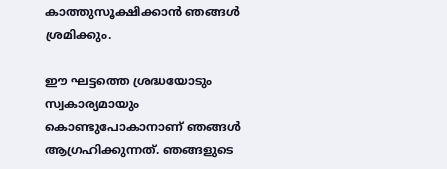കാത്തുസൂക്ഷിക്കാൻ ഞങ്ങൾ ശ്രമിക്കും.

ഈ ഘട്ടത്തെ ശ്രദ്ധയോടും സ്വകാര്യമായും കൊണ്ടുപോകാനാണ് ഞങ്ങൾ ആഗ്രഹിക്കുന്നത്. ഞങ്ങളുടെ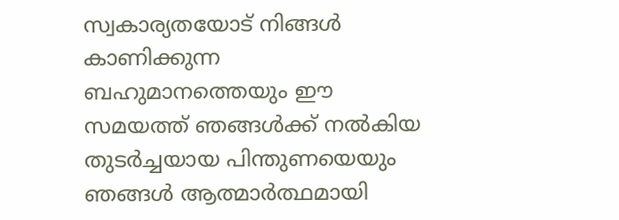സ്വകാര്യതയോട് നിങ്ങൾ കാണിക്കുന്ന ബഹുമാനത്തെയും ഈ സമയത്ത് ഞങ്ങൾക്ക് നൽകിയ തുടർച്ചയായ പിന്തുണയെയും ഞങ്ങൾ ആത്മാർത്ഥമായി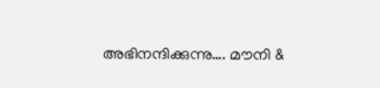അഭിനന്ദിക്കുന്നു…. മൗനി &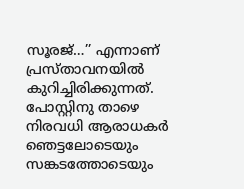സൂരജ്…’’ എന്നാണ് പ്രസ്താവനയില്‍ കുറിച്ചിരിക്കുന്നത്. പോസ്റ്റിനു താഴെ നിരവധി ആരാധകര്‍ ഞെട്ടലോടെയും സങ്കടത്തോടെയും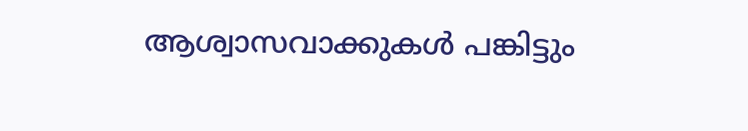ആശ്വാസവാക്കുകള്‍ പങ്കിട്ടും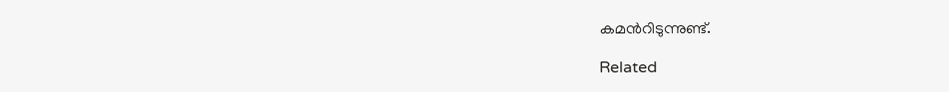കമന്‍റിടുന്നുണ്ട്.

Related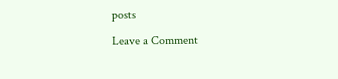posts

Leave a Comment